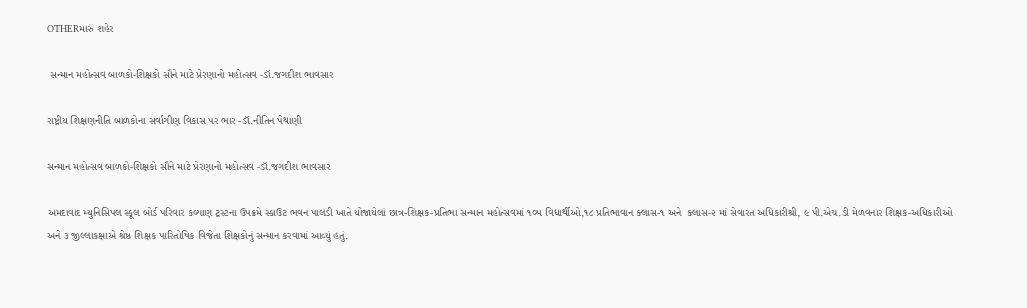OTHERમારું શહેર

 સન્માન મહોત્સવ બાળકો-શિક્ષકો સૌને માટે પ્રેરણાનો મહોત્સવ -ડૉ.જગદીશ ભાવસાર

રાષ્ટ્રીય શિક્ષણનીતિ બાળકોના સર્વાંગીણ વિકાસ પર ભાર -ડૉ.નીતિન પેથાણી

સન્માન મહોત્સવ બાળકો-શિક્ષકો સૌને માટે પ્રેરણાનો મહોત્સવ -ડૉ.જગદીશ ભાવસાર

અમદાવાદ મ્યુનિસિપલ સ્કૂલ બોર્ડ પરિવાર કલ્યાણ ટ્રસ્ટના ઉપક્રમે સ્કાઉટ ભવન પાલડી ખાતે યોજાયેલાં છાત્ર-શિક્ષક-પ્રતિભા સન્માન મહોત્સવમાં ૧૦૫ વિદ્યાર્થીઓ,૧૮ પ્રતિભાવાન ક્લાસ-૧ અને  ક્લાસ-૨ માં સેવારત અધિકારીશ્રી, ૯ પી.એચ.ડી મેળવનાર શિક્ષક-અધિકારીઓ અને ૩ જીલ્લાકક્ષાએ શ્રેષ્ઠ શિક્ષક પારિતોષિક વિજેતા શિક્ષકોનું સન્માન કરવામાં આવ્યું હતું.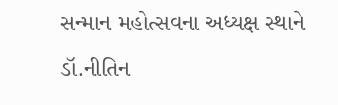સન્માન મહોત્સવના અધ્યક્ષ સ્થાને ડૉ.નીતિન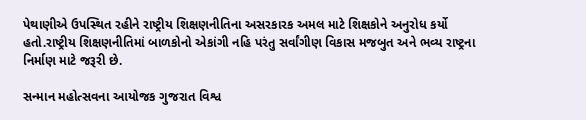પેથાણીએ ઉપસ્થિત રહીને રાષ્ટ્રીય શિક્ષણનીતિના અસરકારક અમલ માટે શિક્ષકોને અનુરોધ કર્યો હતો.રાષ્ટ્રીય શિક્ષણનીતિમાં બાળકોનો એકાંગી નહિ પરંતુ સર્વાંગીણ વિકાસ મજબુત અને ભવ્ય રાષ્ટ્રના નિર્માણ માટે જરૂરી છે.

સન્માન મહોત્સવના આયોજક ગુજરાત વિશ્વ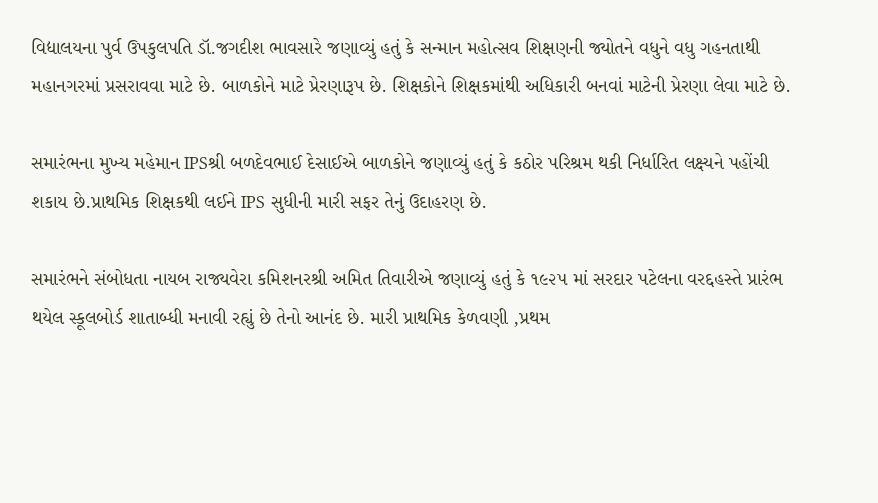વિદ્યાલયના પુર્વ ઉપકુલપતિ ડૉ.જગદીશ ભાવસારે જણાવ્યું હતું કે સન્માન મહોત્સવ શિક્ષણની જ્યોતને વધુને વધુ ગહનતાથી મહાનગરમાં પ્રસરાવવા માટે છે. બાળકોને માટે પ્રેરણારૂપ છે. શિક્ષકોને શિક્ષકમાંથી અધિકારી બનવાં માટેની પ્રેરણા લેવા માટે છે.

સમારંભના મુખ્ય મહેમાન IPSશ્રી બળદેવભાઈ દેસાઈએ બાળકોને જણાવ્યું હતું કે કઠોર પરિશ્રમ થકી નિર્ધારિત લક્ષ્યને પહોંચી શકાય છે.પ્રાથમિક શિક્ષકથી લઈને IPS સુધીની મારી સફર તેનું ઉદાહરણ છે.

સમારંભને સંબોધતા નાયબ રાજ્યવેરા કમિશનરશ્રી અમિત તિવારીએ જણાવ્યું હતું કે ૧૯૨૫ માં સરદાર પટેલના વરદ્દહસ્તે પ્રારંભ થયેલ સ્કૂલબોર્ડ શાતાબ્ધી મનાવી રહ્યું છે તેનો આનંદ છે. મારી પ્રાથમિક કેળવણી ,પ્રથમ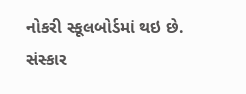નોકરી સ્કૂલબોર્ડમાં થઇ છે. સંસ્કાર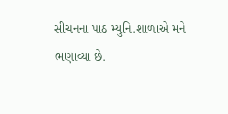સીચનના પાઠ મ્યુનિ.શાળાએ મને ભણાવ્યા છે.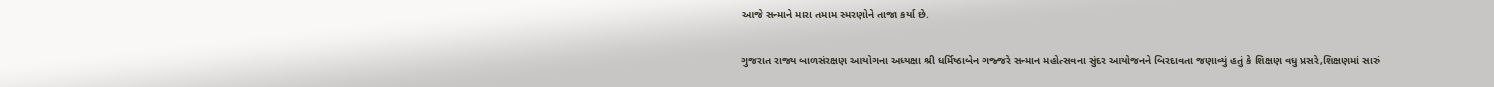આજે સન્માને મારા તમામ સ્મરણોને તાજા કર્યા છે.

ગુજરાત રાજ્ય બાળસંરક્ષણ આયોગના અધ્યક્ષા શ્રી ધર્મિષ્ઠાબેન ગજ્જરે સન્માન મહોત્સવના સુંદર આયોજનને બિરદાવતા જણાવ્યું હતું કે શિક્ષણ વધુ પ્રસરે,શિક્ષણમાં સારું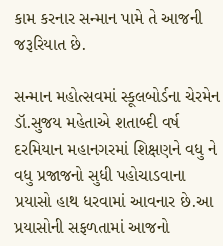કામ કરનાર સન્માન પામે તે આજની જરૂરિયાત છે.

સન્માન મહોત્સવમાં સ્કૂલબોર્ડના ચેરમેન ડૉ.સુજય મહેતાએ શતાબ્દી વર્ષ દરમિયાન મહાનગરમાં શિક્ષણને વધુ ને વધુ પ્રજાજનો સુધી પહોચાડવાના પ્રયાસો હાથ ધરવામાં આવનાર છે.આ પ્રયાસોની સફળતામાં આજનો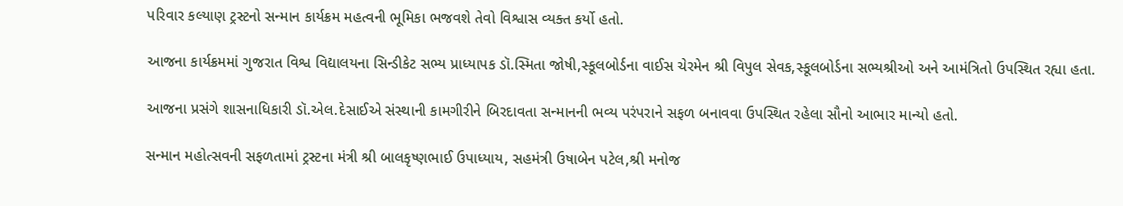પરિવાર કલ્યાણ ટ્રસ્ટનો સન્માન કાર્યક્રમ મહત્વની ભૂમિકા ભજવશે તેવો વિશ્વાસ વ્યક્ત કર્યો હતો.

આજના કાર્યક્રમમાં ગુજરાત વિશ્વ વિદ્યાલયના સિન્ડીકેટ સભ્ય પ્રાધ્યાપક ડૉ.સ્મિતા જોષી,સ્કૂલબોર્ડના વાઈસ ચેરમેન શ્રી વિપુલ સેવક,સ્કૂલબોર્ડના સભ્યશ્રીઓ અને આમંત્રિતો ઉપસ્થિત રહ્યા હતા.

આજના પ્રસંગે શાસનાધિકારી ડૉ.એલ.દેસાઈએ સંસ્થાની કામગીરીને બિરદાવતા સન્માનની ભવ્ય પરંપરાને સફળ બનાવવા ઉપસ્થિત રહેલા સૌનો આભાર માન્યો હતો.

સન્માન મહોત્સવની સફળતામાં ટ્રસ્ટના મંત્રી શ્રી બાલકૃષ્ણભાઈ ઉપાધ્યાય, સહમંત્રી ઉષાબેન પટેલ,શ્રી મનોજ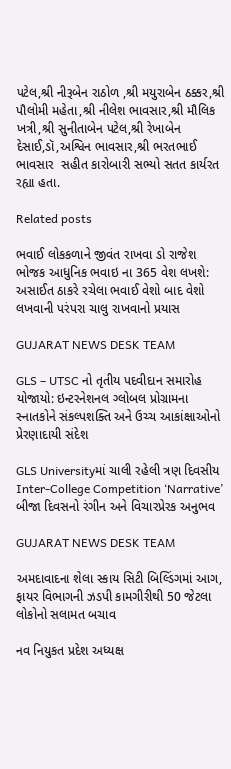પટેલ,શ્રી નીરૂબેન રાઠોળ ,શ્રી મયુરાબેન ઠક્કર,શ્રી પૌલોમી મહેતા,શ્રી નીલેશ ભાવસાર,શ્રી મૌલિક ખત્રી,શ્રી સુનીતાબેન પટેલ,શ્રી રેખાબેન દેસાઈ,ડૉ,અશ્વિન ભાવસાર,શ્રી ભરતભાઈ ભાવસાર  સહીત કારોબારી સભ્યો સતત કાર્યરત રહ્યા હતા.

Related posts

ભવાઈ લોકકળાને જીવંત રાખવા ડો રાજેશ ભોજક આધુનિક ભવાઇ ના 365 વેશ લખશે: અસાઈત ઠાકરે રચેલા ભવાઈ વેશો બાદ વેશો લખવાની પરંપરા ચાલુ રાખવાનો પ્રયાસ

GUJARAT NEWS DESK TEAM

GLS – UTSC નો તૃતીય પદવીદાન સમારોહ યોજાયો: ઇન્ટરનેશનલ ગ્લોબલ પ્રોગ્રામના સ્નાતકોને સંકલ્પશક્તિ અને ઉચ્ચ આકાંક્ષાઓનો પ્રેરણાદાયી સંદેશ

GLS Universityમાં ચાલી રહેલી ત્રણ દિવસીય Inter-College Competition ‘Narrative’ બીજા દિવસનો રંગીન અને વિચારપ્રેરક અનુભવ

GUJARAT NEWS DESK TEAM

અમદાવાદના શેલા સ્કાય સિટી બિલ્ડિંગમાં આગ, ફાયર વિભાગની ઝડપી કામગીરીથી 50 જેટલા લોકોનો સલામત બચાવ

નવ નિયુકત પ્રદેશ અધ્યક્ષ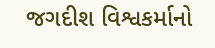જગદીશ વિશ્વકર્માનો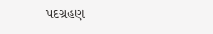પદગ્રહણ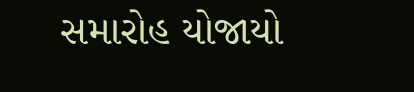સમારોહ યોજાયો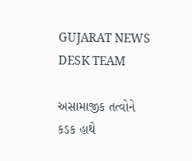GUJARAT NEWS DESK TEAM

અસામાજીક તત્વોને કડક હાથે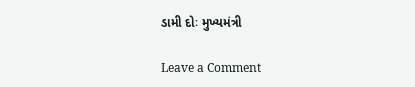ડામી દોઃ મુખ્યમંત્રી

Leave a Comment